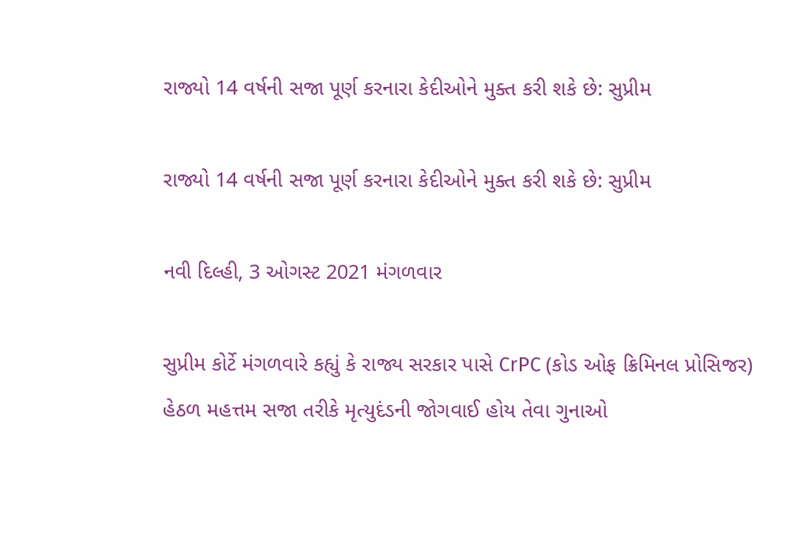રાજ્યો 14 વર્ષની સજા પૂર્ણ કરનારા કેદીઓને મુક્ત કરી શકે છે: સુપ્રીમ

રાજ્યો 14 વર્ષની સજા પૂર્ણ કરનારા કેદીઓને મુક્ત કરી શકે છે: સુપ્રીમ

નવી દિલ્હી, 3 ઓગસ્ટ 2021 મંગળવાર

સુપ્રીમ કોર્ટે મંગળવારે કહ્યું કે રાજ્ય સરકાર પાસે CrPC (કોડ ઓફ ક્રિમિનલ પ્રોસિજર) હેઠળ મહત્તમ સજા તરીકે મૃત્યુદંડની જોગવાઈ હોય તેવા ગુનાઓ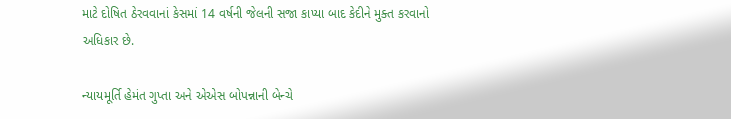માટે દોષિત ઠેરવવાનાં કેસમાં 14 વર્ષની જેલની સજા કાપ્યા બાદ કેદીને મુક્ત કરવાનો અધિકાર છે.

ન્યાયમૂર્તિ હેમંત ગુપ્તા અને એએસ બોપન્નાની બેન્ચે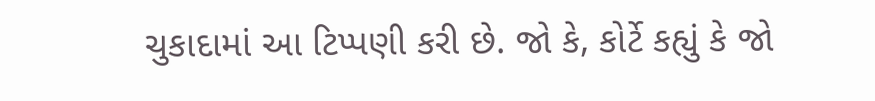ચુકાદામાં આ ટિપ્પણી કરી છે. જો કે, કોર્ટે કહ્યું કે જો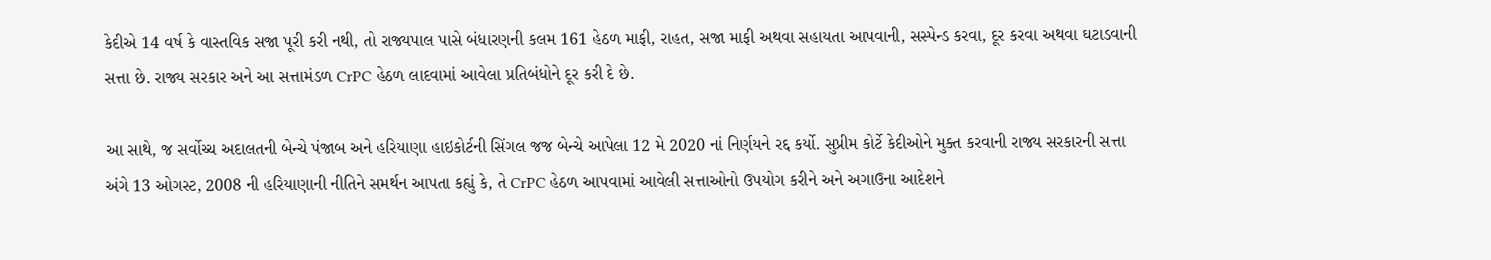કેદીએ 14 વર્ષ કે વાસ્તવિક સજા પૂરી કરી નથી, તો રાજ્યપાલ પાસે બંધારણની કલમ 161 હેઠળ માફી, રાહત, સજા માફી અથવા સહાયતા આપવાની, સસ્પેન્ડ કરવા, દૂર કરવા અથવા ઘટાડવાની સત્તા છે. રાજ્ય સરકાર અને આ સત્તામંડળ CrPC હેઠળ લાદવામાં આવેલા પ્રતિબંધોને દૂર કરી દે છે.

આ સાથે, જ સર્વોચ્ચ અદાલતની બેન્ચે પંજાબ અને હરિયાણા હાઇકોર્ટની સિંગલ જજ બેન્ચે આપેલા 12 મે 2020 નાં નિર્ણયને રદ્દ કર્યો. સુપ્રીમ કોર્ટે કેદીઓને મુક્ત કરવાની રાજ્ય સરકારની સત્તા અંગે 13 ઓગસ્ટ, 2008 ની હરિયાણાની નીતિને સમર્થન આપતા કહ્યું કે, તે CrPC હેઠળ આપવામાં આવેલી સત્તાઓનો ઉપયોગ કરીને અને અગાઉના આદેશને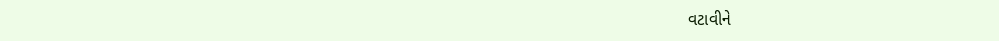વટાવીને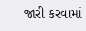જારી કરવામાં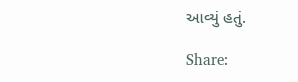આવ્યું હતું.

Share: